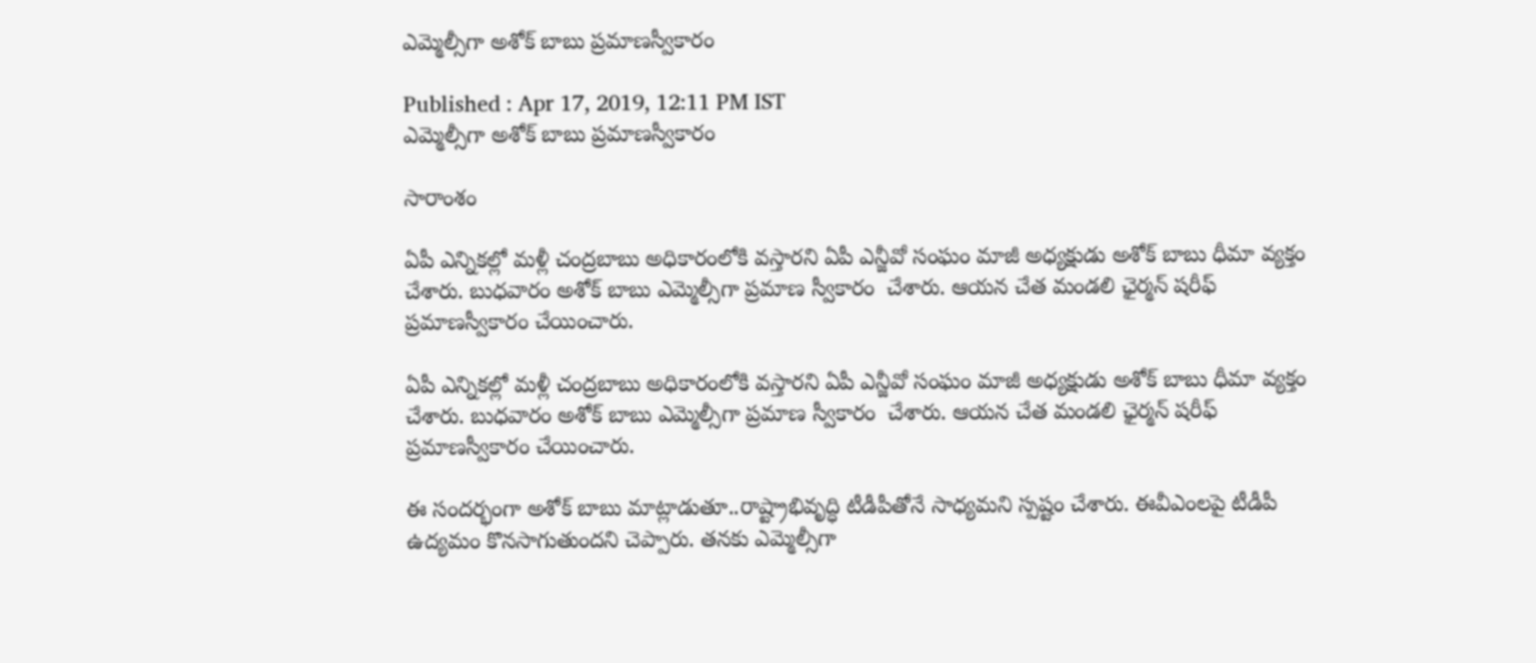ఎమ్మెల్సీగా అశోక్ బాబు ప్రమాణస్వీకారం

Published : Apr 17, 2019, 12:11 PM IST
ఎమ్మెల్సీగా అశోక్ బాబు ప్రమాణస్వీకారం

సారాంశం

ఏపీ ఎన్నికల్లో మళ్లీ చంద్రబాబు అధికారంలోకి వస్తారని ఏపీ ఎన్జీవో సంఘం మాజీ అధ్యక్షుడు అశోక్ బాబు ధీమా వ్యక్తం చేశారు. బుధవారం అశోక్ బాబు ఎమ్మెల్సీగా ప్రమాణ స్వీకారం  చేశారు. ఆయన చేత మండలి ఛైర్మన్ షరీఫ్ ప్రమాణస్వీకారం చేయించారు.

ఏపీ ఎన్నికల్లో మళ్లీ చంద్రబాబు అధికారంలోకి వస్తారని ఏపీ ఎన్జీవో సంఘం మాజీ అధ్యక్షుడు అశోక్ బాబు ధీమా వ్యక్తం చేశారు. బుధవారం అశోక్ బాబు ఎమ్మెల్సీగా ప్రమాణ స్వీకారం  చేశారు. ఆయన చేత మండలి ఛైర్మన్ షరీఫ్ ప్రమాణస్వీకారం చేయించారు.

ఈ సందర్భంగా అశోక్ బాబు మాట్లాడుతూ..రాష్ట్రాభివృద్ధి టీడీపీతోనే సాధ్యమని స్పష్టం చేశారు. ఈవీఎంలపై టీడీపీ ఉద్యమం కొనసాగుతుందని చెప్పారు. తనకు ఎమ్మెల్సీగా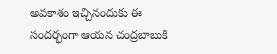అవకాశం ఇచ్చినందుకు ఈ సందర్భంగా ఆయన చంద్రబాబుకి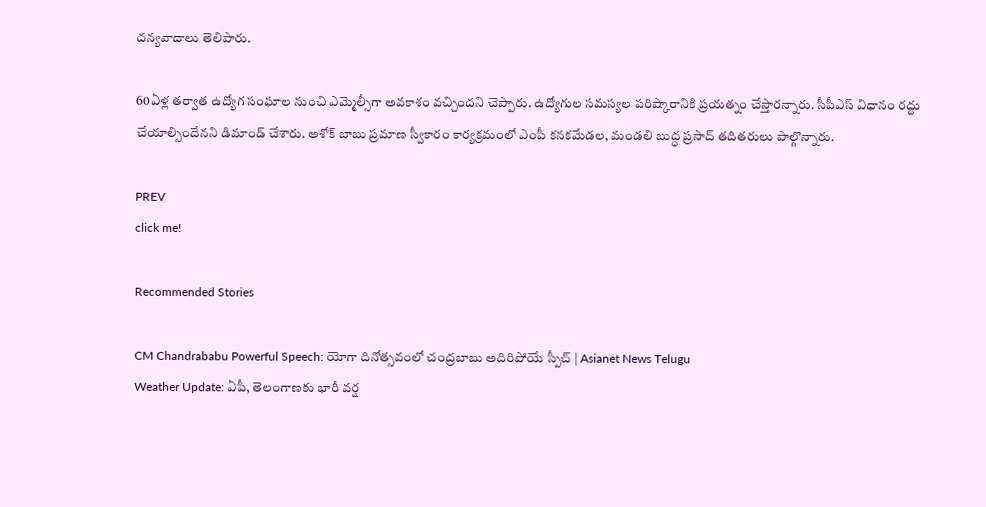దన్యవాదాలు తెలిపారు.

60ఏళ్ల తర్వాత ఉద్యోగ సంఘాల నుంచి ఎమ్మెల్సీగా అవకాశం వచ్చిందని చెప్పారు. ఉద్యోగుల సమస్యల పరిష్కారానికి ప్రయత్నం చేస్తారన్నారు. సీపీఎస్ విధానం రద్దు చేయాల్సిందేనని డిమాండ్ చేశారు. అశోక్ బాబు ప్రమాణ స్వీకారం కార్యక్రమంలో ఎంపీ కనకమేడల, మండలి బుద్ధ ప్రసాద్ తదితరులు పాల్గొన్నారు.

PREV
click me!

Recommended Stories

CM Chandrababu Powerful Speech: యోగా దినోత్సవంలో చంద్రబాబు అదిరిపోయే స్పీచ్ | Asianet News Telugu
Weather Update: ఏపీ, తెలంగాణకు భారీ వర్ష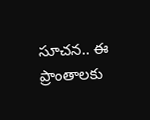సూచన.. ఈ ప్రాంతాలకు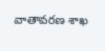వాతావరణ శాఖ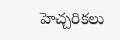హెచ్చరికలు